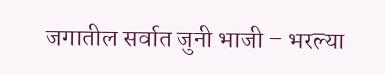जगातील सर्वात जुनी भाजी – भरल्या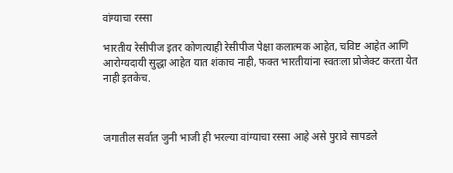वांग्याचा रस्सा

भारतीय रेसीपीज इतर कोणत्याही रेसीपीज पेक्षा कलात्मक आहेत, चविष्ट आहेत आणि आरोग्यदायी सुद्धा आहेत यात शंकाच नाही, फक्त भारतीयांना स्वतःला प्रोजेक्ट करता येत नाही इतकेच.



जगातील सर्वात जुनी भाजी ही भरल्या वांग्याचा रस्सा आहे असे पुरावे सापडले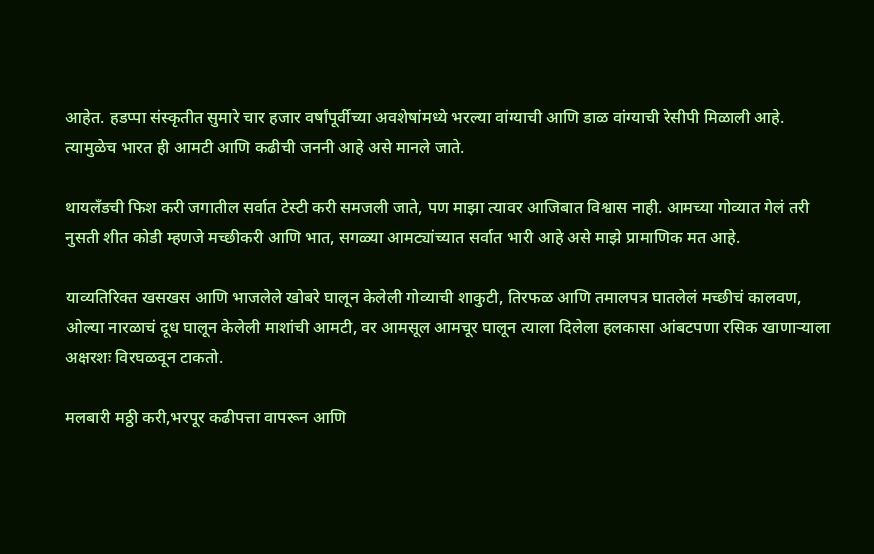आहेत. हडप्पा संस्कृतीत सुमारे चार हजार वर्षांपूर्वीच्या अवशेषांमध्ये भरल्या वांग्याची आणि डाळ वांग्याची रेसीपी मिळाली आहे. त्यामुळेच भारत ही आमटी आणि कढीची जननी आहे असे मानले जाते.

थायलँडची फिश करी जगातील सर्वात टेस्टी करी समजली जाते, पण माझा त्यावर आजिबात विश्वास नाही. आमच्या गोव्यात गेलं तरी नुसती शीत कोडी म्हणजे मच्छीकरी आणि भात, सगळ्या आमट्यांच्यात सर्वात भारी आहे असे माझे प्रामाणिक मत आहे.

याव्यतिरिक्त खसखस आणि भाजलेले खोबरे घालून केलेली गोव्याची शाकुटी, तिरफळ आणि तमालपत्र घातलेलं मच्छीचं कालवण, ओल्या नारळाचं दूध घालून केलेली माशांची आमटी, वर आमसूल आमचूर घालून त्याला दिलेला हलकासा आंबटपणा रसिक खाणाऱ्याला अक्षरशः विरघळवून टाकतो.

मलबारी मठ्ठी करी,भरपूर कढीपत्ता वापरून आणि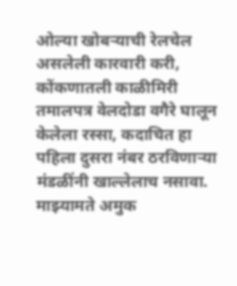ओल्या खोबऱ्याची रेलचेल असलेली कारवारी करी, कोंकणातली काळीमिरी तमालपत्र वेलदोडा वगैरे घालून केलेला रस्सा, कदाचित हा पहिला दुसरा नंबर ठरविणाऱ्या मंडळींनी खाल्लेलाच नसावा.
माझ्यामते अमुक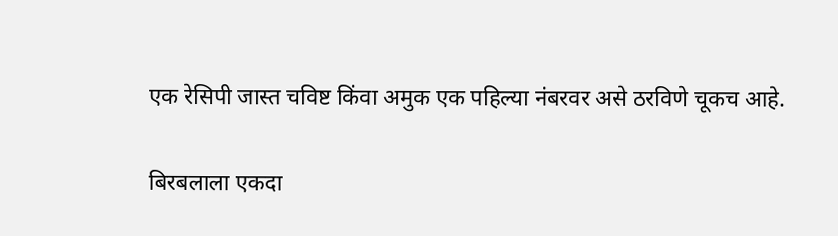एक रेसिपी जास्त चविष्ट किंवा अमुक एक पहिल्या नंबरवर असे ठरविणे चूकच आहे.

बिरबलाला एकदा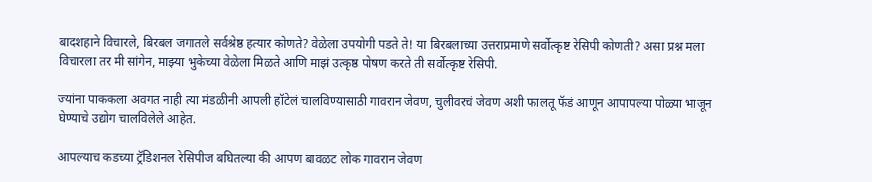बादशहाने विचारले, बिरबल जगातले सर्वश्रेष्ठ हत्यार कोणते? वेळेला उपयोगी पडते ते! या बिरबलाच्या उत्तराप्रमाणे सर्वोत्कृष्ट रेसिपी कोणती? असा प्रश्न मला विचारला तर मी सांगेन, माझ्या भुकेच्या वेळेला मिळते आणि माझं उत्कृष्ठ पोषण करते ती सर्वोत्कृष्ट रेसिपी.

ज्यांना पाककला अवगत नाही त्या मंडळीनी आपली हॉटेलं चालविण्यासाठी गावरान जेवण, चुलीवरचं जेवण अशी फालतू फॅडं आणून आपापल्या पोळ्या भाजून घेण्याचे उद्योग चालविलेले आहेत.

आपल्याच कडच्या ट्रॅडिशनल रेसिपीज बघितल्या की आपण बावळट लोक गावरान जेवण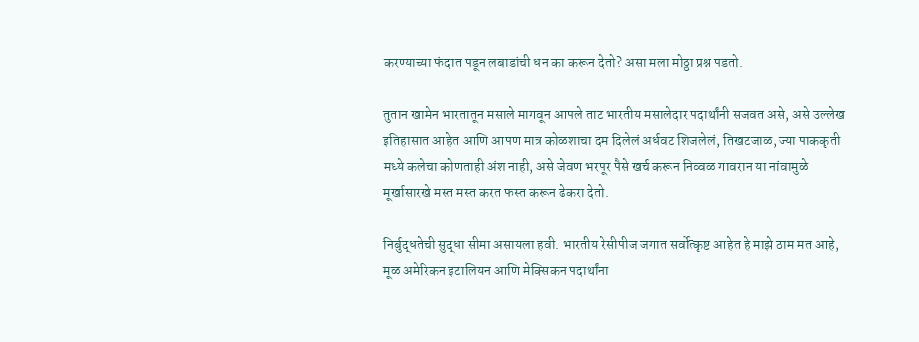करण्याच्या फंदात पडून लबाडांची धन का करून देतो? असा मला मोठ्ठा प्रश्न पडतो.

तुतान खामेन भारतातून मसाले मागवून आपले ताट भारतीय मसालेदार पदार्थांनी सजवत असे, असे उल्लेख इतिहासात आहेत आणि आपण मात्र कोळशाचा दम दिलेलं अर्धवट शिजलेलं, तिखटजाळ, ज्या पाककृती मध्ये कलेचा कोणताही अंश नाही, असे जेवण भरपूर पैसे खर्च करून निव्वळ गावरान या नांवामुळे मूर्खासारखे मस्त मस्त करत फस्त करून ढेकरा देतो.

निर्बुद्धतेची सुद्धा सीमा असायला हवी. भारतीय रेसीपीज जगात सर्वोत्कृष्ट आहेत हे माझे ठाम मत आहे, मूळ अमेरिकन इटालियन आणि मेक्सिकन पदार्थांना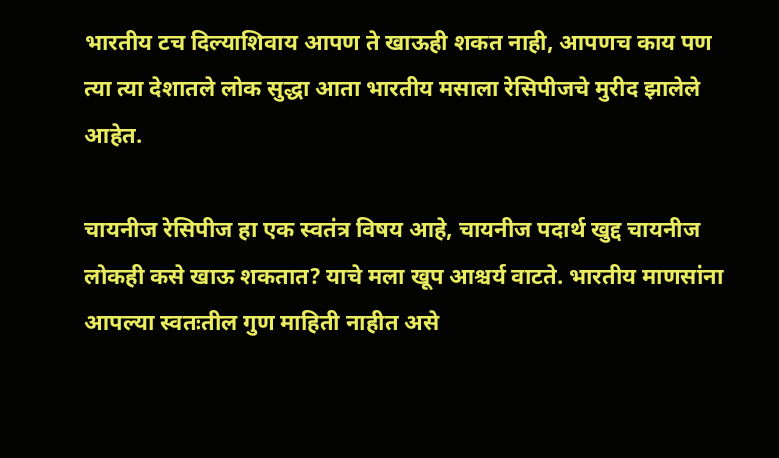भारतीय टच दिल्याशिवाय आपण ते खाऊही शकत नाही, आपणच काय पण त्या त्या देशातले लोक सुद्धा आता भारतीय मसाला रेसिपीजचे मुरीद झालेले आहेत.

चायनीज रेसिपीज हा एक स्वतंत्र विषय आहे, चायनीज पदार्थ खुद्द चायनीज लोकही कसे खाऊ शकतात? याचे मला खूप आश्चर्य वाटते. भारतीय माणसांना आपल्या स्वतःतील गुण माहिती नाहीत असे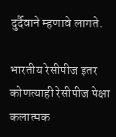दुर्दैवाने म्हणावे लागते.

भारतीय रेसीपीज इतर कोणत्याही रेसीपीज पेक्षा कलात्मक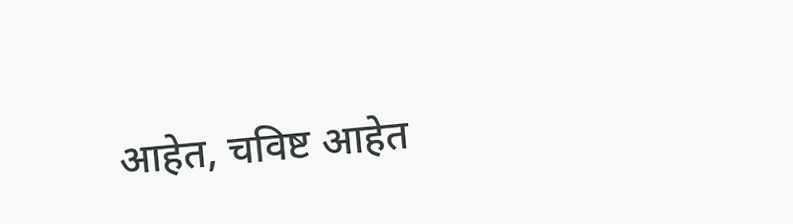आहेत, चविष्ट आहेत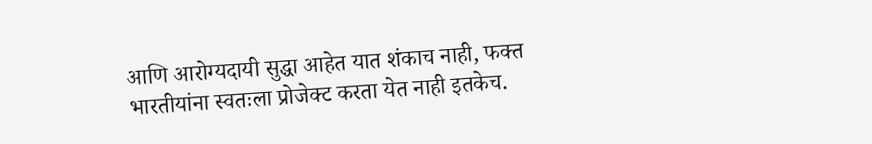आणि आरोग्यदायी सुद्धा आहेत यात शंकाच नाही, फक्त भारतीयांना स्वतःला प्रोजेक्ट करता येत नाही इतकेच.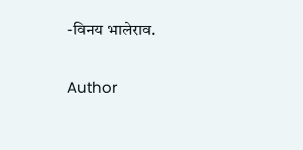-विनय भालेराव.

Author